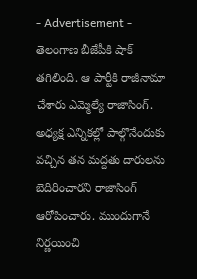- Advertisement -
తెలంగాణ బీజేపీకి షాక్ తగిలింది. ఆ పార్టీకి రాజీనామా చేశారు ఎమ్మెల్యే రాజాసింగ్. అధ్యక్ష ఎన్నికల్లో పాల్గొనేందుకు వచ్చిన తన మద్దతు దారులను బెదిరించారని రాజాసింగ్ ఆరోపించారు. ముందుగానే నిర్ణయించి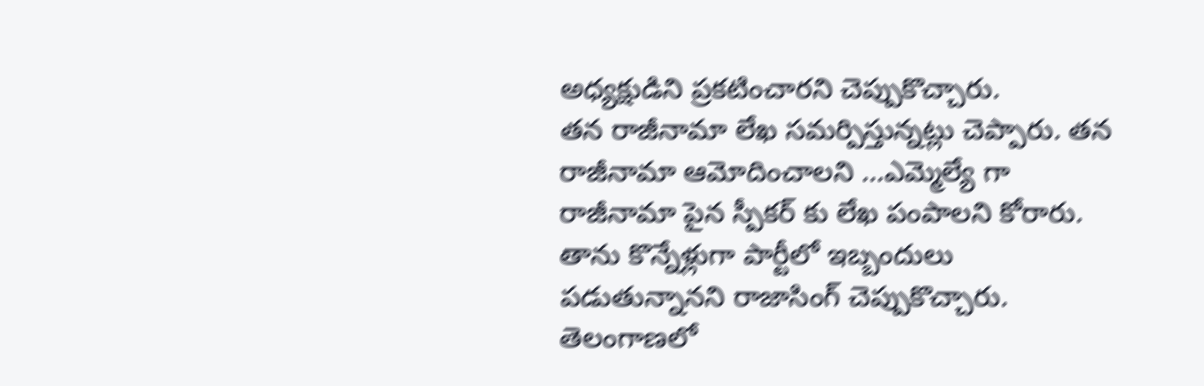అధ్యక్షుడిని ప్రకటించారని చెప్పుకొచ్చారు.
తన రాజీనామా లేఖ సమర్పిస్తున్నట్లు చెప్పారు. తన రాజీనామా ఆమోదించాలని …ఎమ్మెల్యే గా రాజీనామా పైన స్పీకర్ కు లేఖ పంపాలని కోరారు. తాను కొన్నేళ్లుగా పార్టీలో ఇబ్బందులు పడుతున్నానని రాజాసింగ్ చెప్పుకొచ్చారు. తెలంగాణలో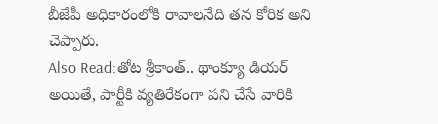బీజేపీ అధికారంలోకి రావాలనేది తన కోరిక అని చెప్పారు.
Also Read:తోట శ్రీకాంత్.. థాంక్యూ డియర్
అయితే, పార్టీకి వ్యతిరేకంగా పని చేసే వారికి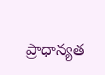ప్రాధాన్యత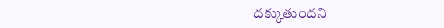దక్కుతుందని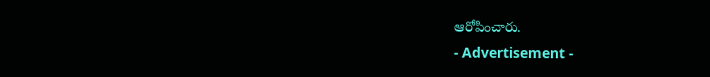ఆరోపించారు.
- Advertisement -